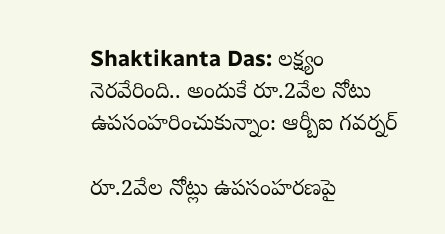Shaktikanta Das: లక్ష్యం నెరవేరింది.. అందుకే రూ.2వేల నోటు ఉపసంహరించుకున్నాం: ఆర్బీఐ గవర్నర్‌

రూ.2వేల నోట్లు ఉపసంహరణపై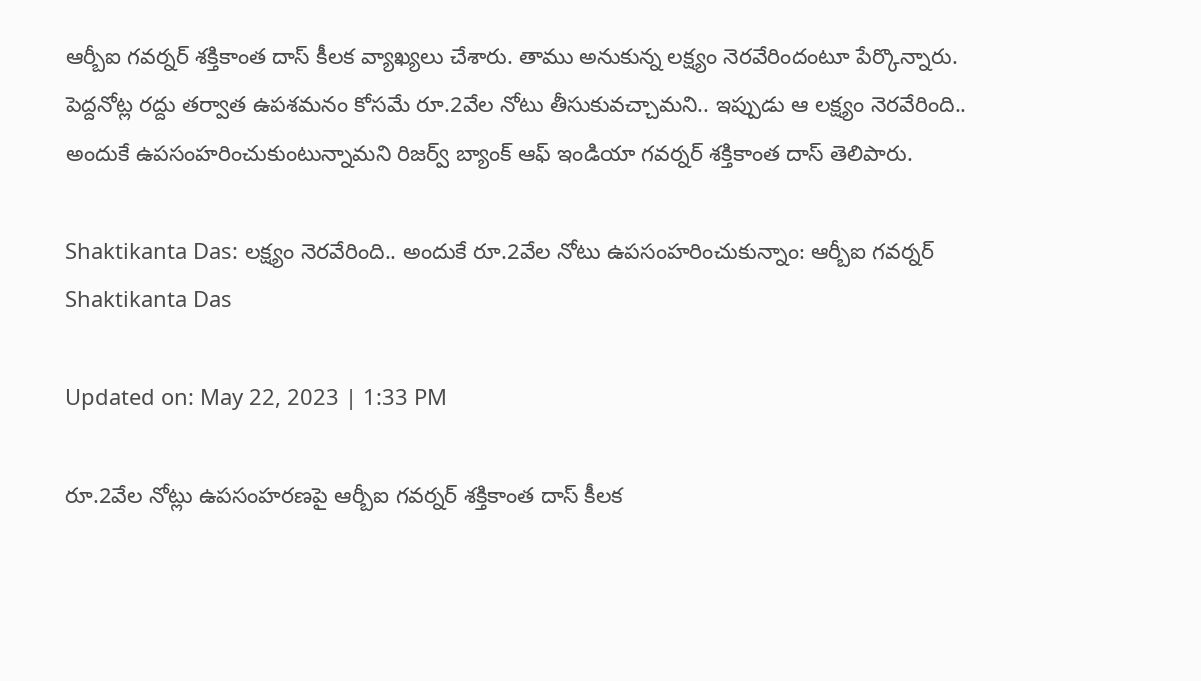ఆర్బీఐ గవర్నర్‌ శక్తికాంత దాస్ కీలక వ్యాఖ్యలు చేశారు. తాము అనుకున్న లక్ష్యం నెరవేరిందంటూ పేర్కొన్నారు. పెద్దనోట్ల రద్దు తర్వాత ఉపశమనం కోసమే రూ.2వేల నోటు తీసుకువచ్చామని.. ఇప్పుడు ఆ లక్ష్యం నెరవేరింది.. అందుకే ఉపసంహరించుకుంటున్నామని రిజర్వ్ బ్యాంక్ ఆఫ్ ఇండియా గవర్నర్ శక్తికాంత దాస్ తెలిపారు.

Shaktikanta Das: లక్ష్యం నెరవేరింది.. అందుకే రూ.2వేల నోటు ఉపసంహరించుకున్నాం: ఆర్బీఐ గవర్నర్‌
Shaktikanta Das

Updated on: May 22, 2023 | 1:33 PM

రూ.2వేల నోట్లు ఉపసంహరణపై ఆర్బీఐ గవర్నర్‌ శక్తికాంత దాస్ కీలక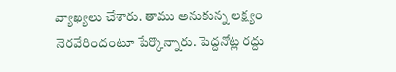వ్యాఖ్యలు చేశారు. తాము అనుకున్న లక్ష్యం నెరవేరిందంటూ పేర్కొన్నారు. పెద్దనోట్ల రద్దు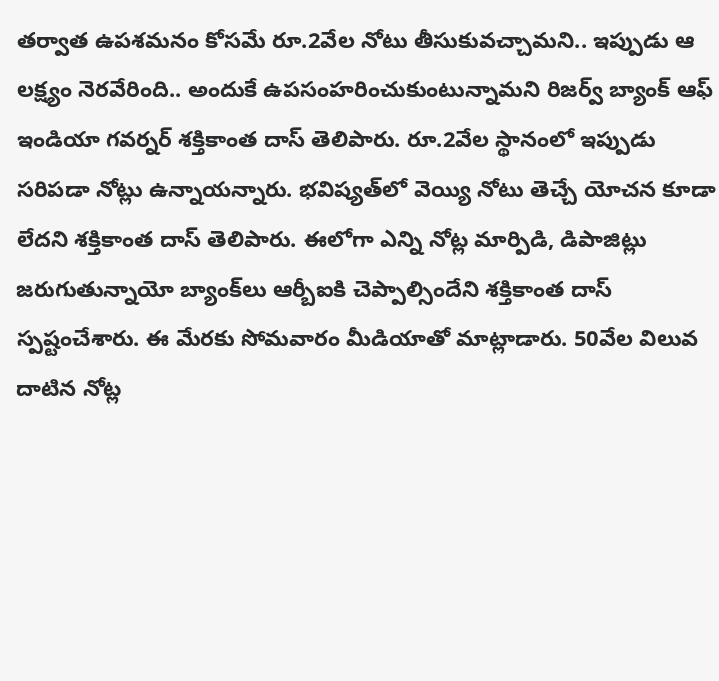తర్వాత ఉపశమనం కోసమే రూ.2వేల నోటు తీసుకువచ్చామని.. ఇప్పుడు ఆ లక్ష్యం నెరవేరింది.. అందుకే ఉపసంహరించుకుంటున్నామని రిజర్వ్ బ్యాంక్ ఆఫ్ ఇండియా గవర్నర్ శక్తికాంత దాస్ తెలిపారు. రూ.2వేల స్థానంలో ఇప్పుడు సరిపడా నోట్లు ఉన్నాయన్నారు. భవిష్యత్‌లో వెయ్యి నోటు తెచ్చే యోచన కూడా లేదని శక్తికాంత దాస్ తెలిపారు. ఈలోగా ఎన్ని నోట్ల మార్పిడి, డిపాజిట్లు జరుగుతున్నాయో బ్యాంక్‌లు ఆర్బీఐకి చెప్పాల్సిందేని శక్తికాంత దాస్ స్పష్టంచేశారు. ఈ మేరకు సోమవారం మీడియాతో మాట్లాడారు. 50వేల విలువ దాటిన నోట్ల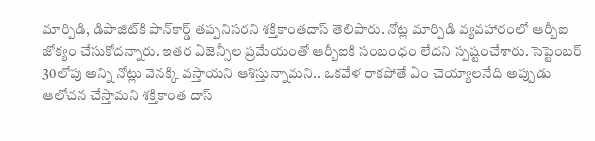మార్పిడి, డిపాజిట్‌కి పాన్‌కార్డ్ తప్పనిసరని శక్తికాంతదాస్ తెలిపారు. నోట్ల మార్పిడి వ్యవహారంలో ఆర్బీఐ జోక్యం చేసుకోదన్నారు. ఇతర ఏజెన్సీల ప్రమేయంతో ఆర్బీఐకి సంబంధం లేదని స్పష్టంచేశారు. సెప్టెంబర్ 30లోపు అన్ని నోట్లు వెనక్కి వస్తాయని ఆశిస్తున్నామని.. ఒకవేళ రాకపోతే ఏం చెయ్యాలనేది అప్పుడు ఆలోచన చేస్తామని శక్తికాంత దాస్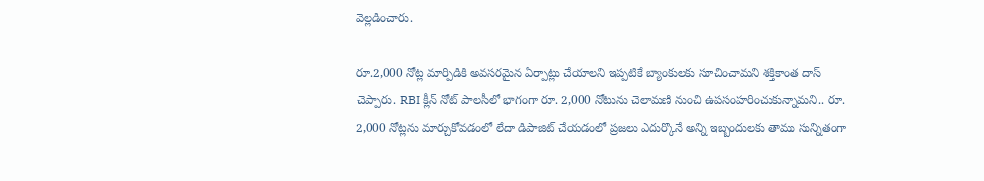వెల్లడించారు.

రూ.2,000 నోట్ల మార్పిడికి అవసరమైన ఏర్పాట్లు చేయాలని ఇప్పటికే బ్యాంకులకు సూచించామని శక్తికాంత దాస్ చెప్పారు. RBI క్లీన్ నోట్ పాలసీలో భాగంగా రూ. 2,000 నోటును చెలామణి నుంచి ఉపసంహరించుకున్నామని.. రూ. 2,000 నోట్లను మార్చుకోవడంలో లేదా డిపాజిట్ చేయడంలో ప్రజలు ఎదుర్కొనే అన్ని ఇబ్బందులకు తాము సున్నితంగా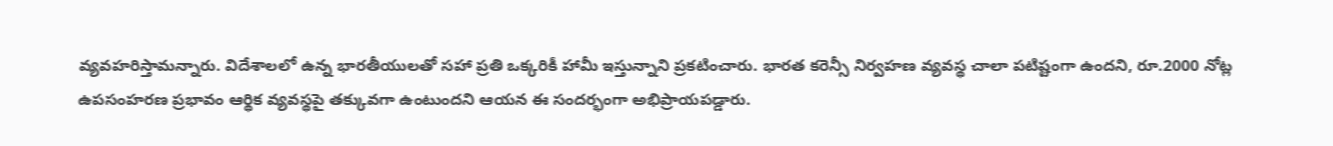వ్యవహరిస్తామన్నారు. విదేశాలలో ఉన్న భారతీయులతో సహా ప్రతి ఒక్కరికీ హామీ ఇస్తున్నాని ప్రకటించారు. భారత కరెన్సీ నిర్వహణ వ్యవస్థ చాలా పటిష్టంగా ఉందని, రూ.2000 నోట్ల ఉపసంహరణ ప్రభావం ఆర్థిక వ్యవస్థపై తక్కువగా ఉంటుందని ఆయన ఈ సందర్భంగా అభిప్రాయపడ్డారు.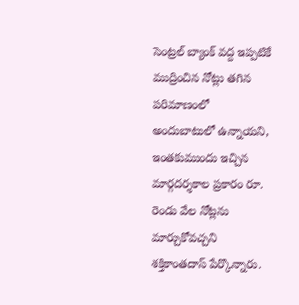సెంట్రల్ బ్యాంక్ వద్ద ఇప్పటికే ముద్రించిన నోట్లు తగిన పరిమాణంలో అందుబాటులో ఉన్నాయని, ఇంతకుముందు ఇచ్చిన మార్గదర్శకాల ప్రకారం రూ. రెండు వేల నోట్లను మార్చుకోవచ్చని శక్తికాంతదాస్ పేర్కొన్నారు.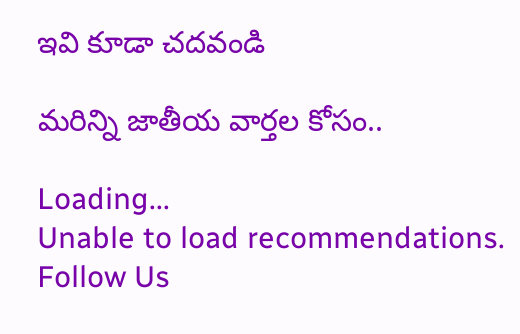ఇవి కూడా చదవండి

మరిన్ని జాతీయ వార్తల కోసం..

Loading...
Unable to load recommendations.
Follow Us